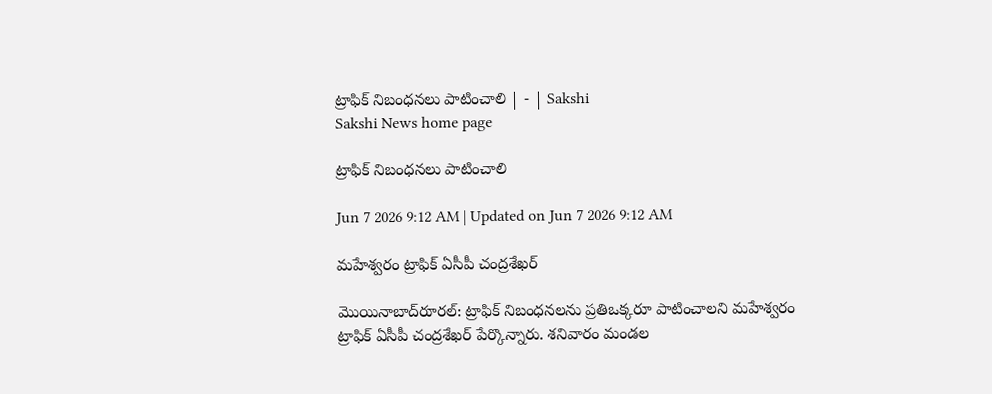ట్రాఫిక్‌ నిబంధనలు పాటించాలి | - | Sakshi
Sakshi News home page

ట్రాఫిక్‌ నిబంధనలు పాటించాలి

Jun 7 2026 9:12 AM | Updated on Jun 7 2026 9:12 AM

మహేశ్వరం ట్రాఫిక్‌ ఏసీపీ చంద్రశేఖర్‌

మొయినాబాద్‌రూరల్‌: ట్రాఫిక్‌ నిబంధనలను ప్రతిఒక్కరూ పాటించాలని మహేశ్వరం ట్రాఫిక్‌ ఏసీపీ చంద్రశేఖర్‌ పేర్కొన్నారు. శనివారం మండల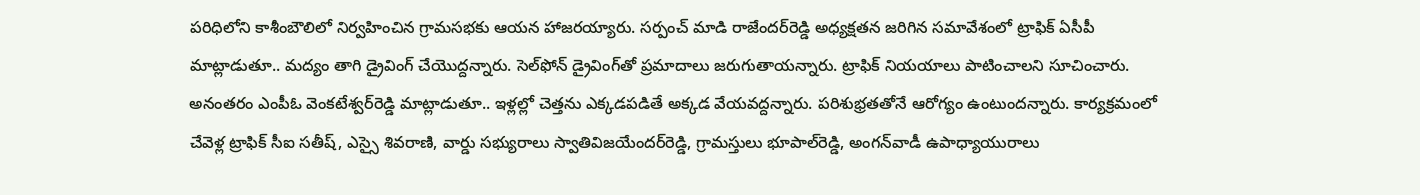పరిధిలోని కాశీంబౌలిలో నిర్వహించిన గ్రామసభకు ఆయన హాజరయ్యారు. సర్పంచ్‌ మాడి రాజేందర్‌రెడ్డి అధ్యక్షతన జరిగిన సమావేశంలో ట్రాఫిక్‌ ఏసీపీ మాట్లాడుతూ.. మద్యం తాగి డ్రైవింగ్‌ చేయొద్దన్నారు. సెల్‌ఫోన్‌ డ్రైవింగ్‌తో ప్రమాదాలు జరుగుతాయన్నారు. ట్రాఫిక్‌ నియయాలు పాటించాలని సూచించారు. అనంతరం ఎంపీఓ వెంకటేశ్వర్‌రెడ్డి మాట్లాడుతూ.. ఇళ్లల్లో చెత్తను ఎక్కడపడితే అక్కడ వేయవద్దన్నారు. పరిశుభ్రతతోనే ఆరోగ్యం ఉంటుందన్నారు. కార్యక్రమంలో చేవెళ్ల ట్రాఫిక్‌ సీఐ సతీష్‌, ఎస్సై శివరాణి, వార్డు సభ్యురాలు స్వాతివిజయేందర్‌రెడ్డి, గ్రామస్తులు భూపాల్‌రెడ్డి, అంగన్‌వాడీ ఉపాధ్యాయురాలు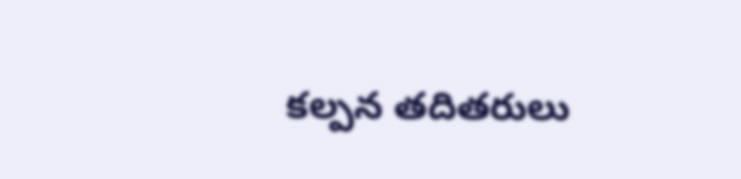కల్పన తదితరులు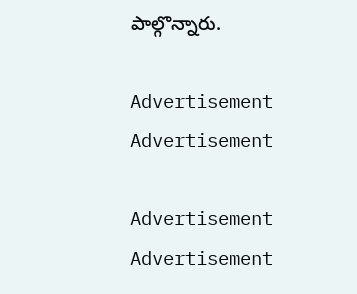పాల్గొన్నారు.

Advertisement
Advertisement

Advertisement
Advertisement